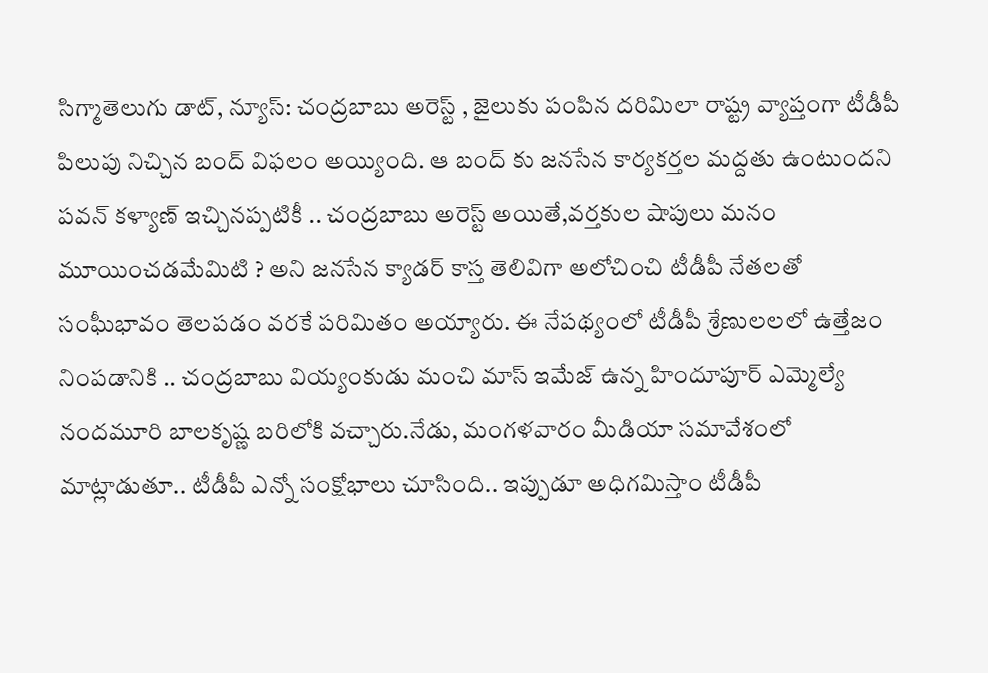సిగ్మాతెలుగు డాట్, న్యూస్: చంద్రబాబు అరెస్ట్ , జైలుకు పంపిన దరిమిలా రాష్ట్ర వ్యాప్తంగా టీడీపీ పిలుపు నిచ్చిన బంద్ విఫలం అయ్యింది. ఆ బంద్ కు జనసేన కార్యకర్తల మద్దతు ఉంటుందని పవన్ కళ్యాణ్ ఇచ్చినప్పటికీ .. చంద్రబాబు అరెస్ట్ అయితే,వర్తకుల షాపులు మనం మూయించడమేమిటి ? అని జనసేన క్యాడర్ కాస్త తెలివిగా అలోచించి టీడీపీ నేతలతో సంఘీభావం తెలపడం వరకే పరిమితం అయ్యారు. ఈ నేపథ్యంలో టీడీపీ శ్రేణులలలో ఉత్తేజం నింపడానికి .. చంద్రబాబు వియ్యంకుడు మంచి మాస్ ఇమేజ్ ఉన్న హిందూపూర్ ఎమ్మెల్యే నందమూరి బాలకృష్ణ బరిలోకి వచ్చారు.నేడు, మంగళవారం మీడియా సమావేశంలో మాట్లాడుతూ.. టీడీపీ ఎన్నో సంక్షోభాలు చూసింది.. ఇప్పుడూ అధిగమిస్తాం టీడీపీ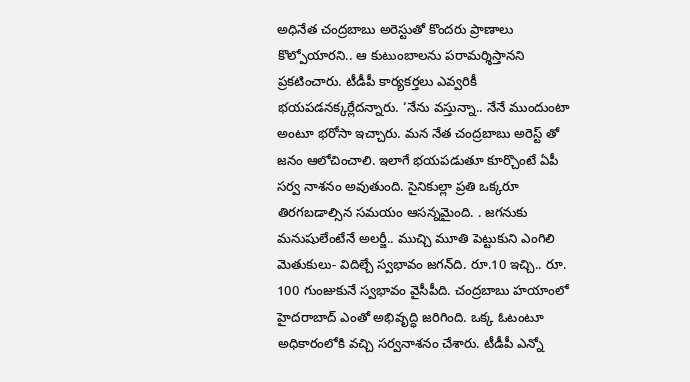అధినేత చంద్రబాబు అరెస్టుతో కొందరు ప్రాణాలు కొల్పోయారని.. ఆ కుటుంబాలను పరామర్శిస్తానని ప్రకటించారు. టీడీపీ కార్యకర్తలు ఎవ్వరికీ భయపడనక్కర్లేదన్నారు. ‘నేను వస్తున్నా.. నేనే ముందుంటా అంటూ భరోసా ఇచ్చారు. మన నేత చంద్రబాబు అరెస్ట్ తో జనం ఆలోచించాలి. ఇలాగే భయపడుతూ కూర్చొంటే ఏపీ సర్వ నాశనం అవుతుంది. సైనికుల్లా ప్రతి ఒక్కరూ తిరగబడాల్సిన సమయం ఆసన్నమైంది. . జగనుకు మనుషులేంటేనే అలర్జీ.. ముచ్చి మూతి పెట్టుకుని ఎంగిలి మెతుకులు- విదిల్చే స్వభావం జగన్‌ది. రూ.10 ఇచ్చి.. రూ. 100 గుంజుకునే స్వభావం వైసీపీది. చంద్రబాబు హయాంలో హైదరాబాద్ ఎంతో అభివృద్ధి జరిగింది. ఒక్క ఓటంటూ అధికారంలోకి వచ్చి సర్వనాశనం చేశారు. టీడీపీ ఎన్నో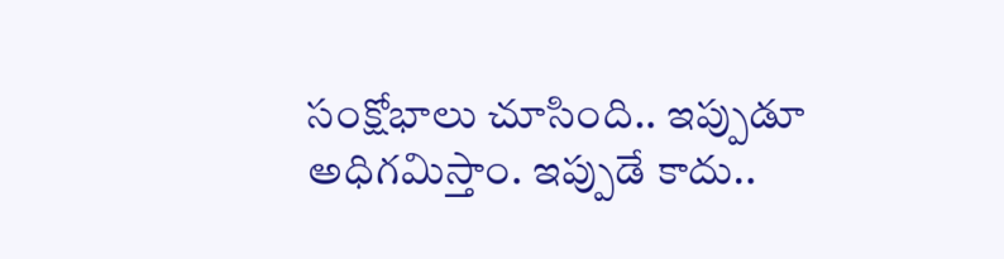సంక్షోభాలు చూసింది.. ఇప్పుడూ అధిగమిస్తాం. ఇప్పుడే కాదు..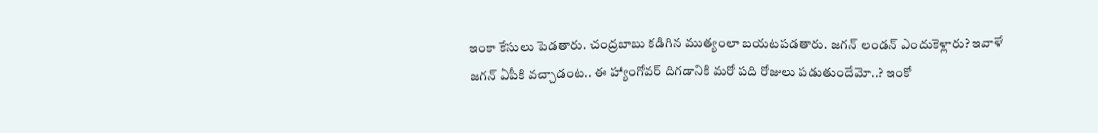ఇంకా కేసులు పెడతారు. చంద్రబాబు కడిగిన ముత్యంలా బయటపడతారు. జగన్ లండన్ ఎందుకెళ్లారు? ఇవాళే జగన్ ఏపీకి వచ్చాడంట.. ఈ హ్యాంగోవర్ దిగడానికి మరో పది రోజులు పడుతుందేమో..? ఇంకో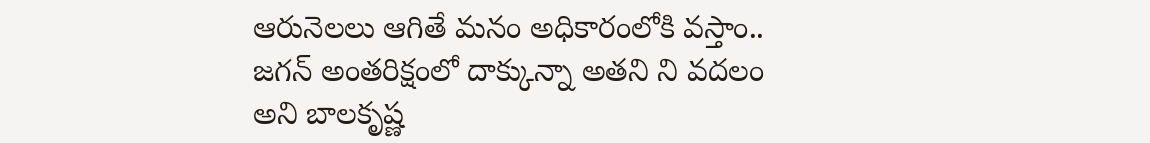ఆరునెలలు ఆగితే మనం అధికారంలోకి వస్తాం.. జగన్ అంతరిక్షంలో దాక్కున్నా అతని ని వదలం అని బాలకృష్ణ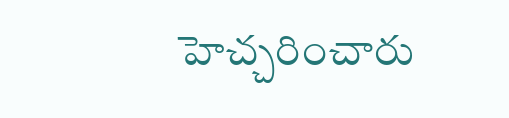హెచ్చరించారు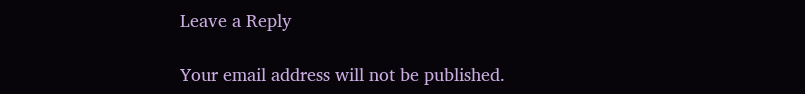Leave a Reply

Your email address will not be published.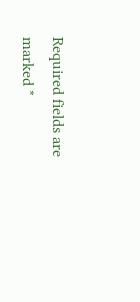Required fields are marked *